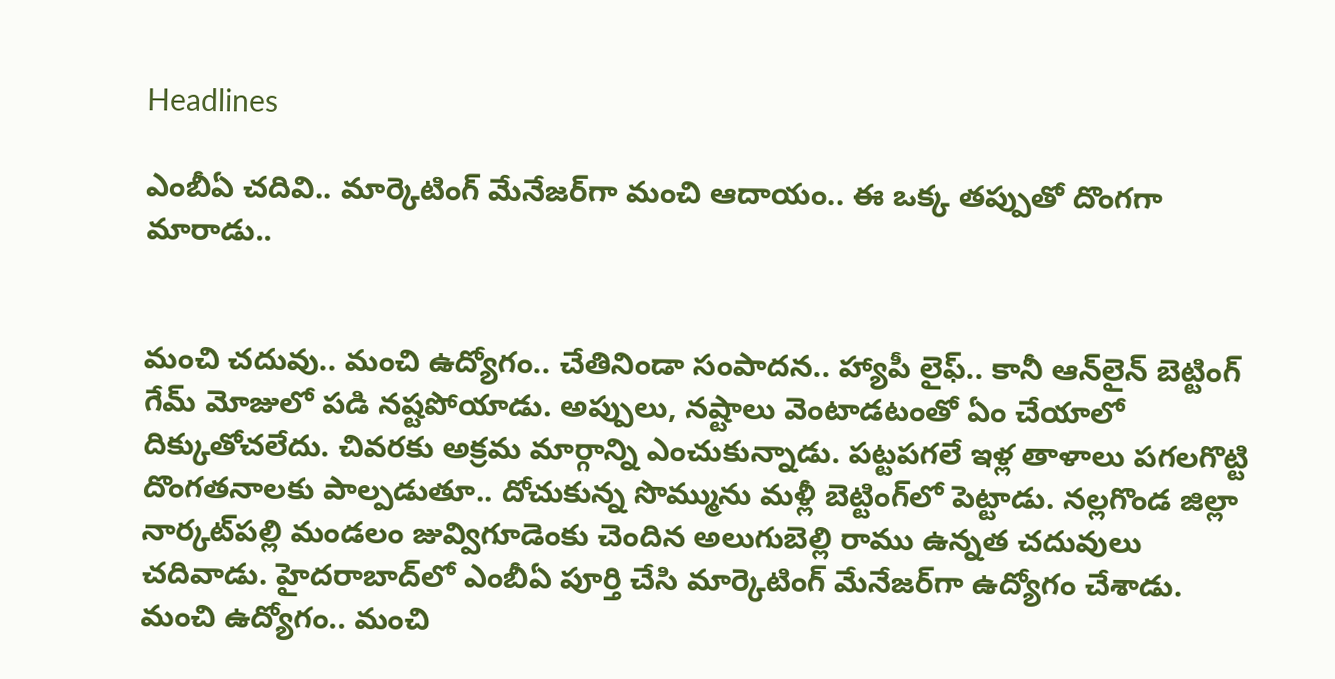Headlines

ఎంబీఏ చదివి.. మార్కెటింగ్ మేనేజర్‌గా మంచి ఆదాయం.. ఈ ఒక్క తప్పుతో దొంగగా మారాడు..


మంచి చదువు.. మంచి ఉద్యోగం.. చేతినిండా సంపాదన.. హ్యాపీ లైఫ్‌.. కానీ ఆన్‌లైన్ బెట్టింగ్ గేమ్‌ మోజులో పడి నష్టపోయాడు. అప్పులు, నష్టాలు వెంటాడటంతో ఏం చేయాలో దిక్కుతోచలేదు. చివరకు అక్రమ మార్గాన్ని ఎంచుకున్నాడు. పట్టపగలే ఇళ్ల తాళాలు పగలగొట్టి దొంగతనాలకు పాల్పడుతూ.. దోచుకున్న సొమ్మును మళ్లీ బెట్టింగ్‌లో పెట్టాడు. నల్లగొండ జిల్లా నార్కట్‌పల్లి మండలం జువ్విగూడెంకు చెందిన అలుగుబెల్లి రాము ఉన్నత చదువులు చదివాడు. హైదరాబాద్‌లో ఎంబీఏ పూర్తి చేసి మార్కెటింగ్ మేనేజర్‌గా ఉద్యోగం చేశాడు. మంచి ఉద్యోగం.. మంచి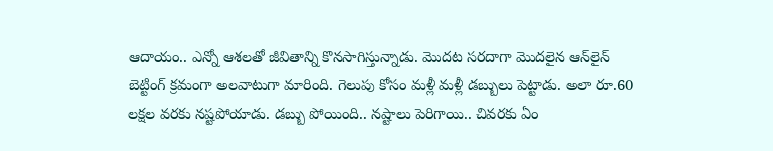ఆదాయం.. ఎన్నో ఆశలతో జీవితాన్ని కొనసాగిస్తున్నాడు. మొదట సరదాగా మొదలైన ఆన్‌లైన్ బెట్టింగ్ క్రమంగా అలవాటుగా మారింది. గెలుపు కోసం మళ్లీ మళ్లీ డబ్బులు పెట్టాడు. అలా రూ.60 లక్షల వరకు నష్టపోయాడు. డబ్బు పోయింది.. నష్టాలు పెరిగాయి.. చివరకు ఏం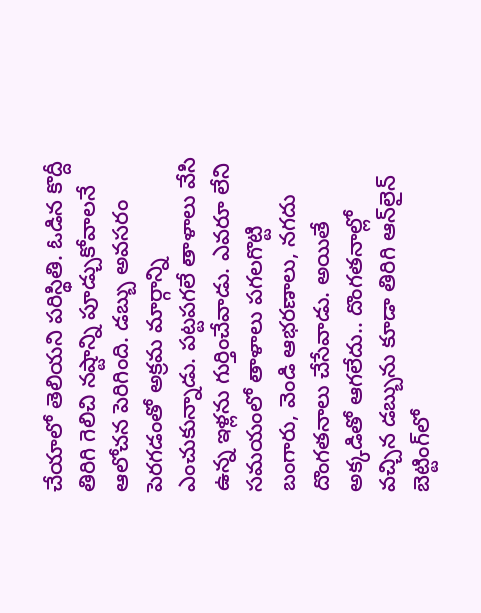చేయాలో తెలియని పరిస్థితి. ఓడిన కొద్దీ తిరిగి గెలిచి నష్టాన్ని పూడ్చుకోవాలనే ఆలోచన పెరిగింది. డబ్బు అవసరం పెరగడంతో అక్రమ మార్గాన్ని ఎంచుకున్నాడు. పట్టపగలే తాళాలు వేసి ఉన్న ఇళ్లను గుర్తించేవాడు. ఎవరూ లేని సమయంలో తాళాలు పగలగొట్టి బంగారు, వెండి ఆభరణాలు, నగదు దొంగతనాలు చేసేవాడు. అయితే అక్కడితో ఆగలేదు.. దొంగతనాల్లో వచ్చిన డబ్బును కూడా తిరిగి ఆన్‌లైన్ బెట్టింగ్‌లో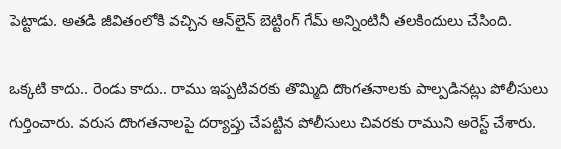పెట్టాడు. అతడి జీవితంలోకి వచ్చిన ఆన్‌లైన్ బెట్టింగ్ గేమ్‌ అన్నింటినీ తలకిందులు చేసింది.

ఒక్కటి కాదు.. రెండు కాదు.. రాము ఇప్పటివరకు తొమ్మిది దొంగతనాలకు పాల్పడినట్లు పోలీసులు గుర్తించారు. వరుస దొంగతనాలపై దర్యాప్తు చేపట్టిన పోలీసులు చివరకు రాముని అరెస్ట్ చేశారు.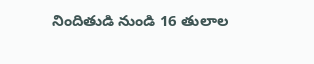నిందితుడి నుండి 16 తులాల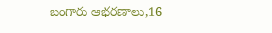బంగారు ఆభరణాలు,16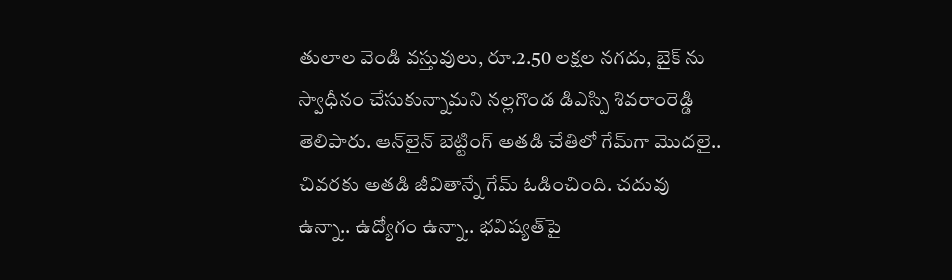తులాల వెండి వస్తువులు, రూ.2.50 లక్షల నగదు, బైక్ ను స్వాధీనం చేసుకున్నామని నల్లగొండ డిఎస్పి శివరాంరెడ్డి తెలిపారు. ఆన్‌లైన్ బెట్టింగ్ అతడి చేతిలో గేమ్‌గా మొదలై.. చివరకు అతడి జీవితాన్నే గేమ్ ఓడించింది. చదువు ఉన్నా.. ఉద్యోగం ఉన్నా.. భవిష్యత్‌పై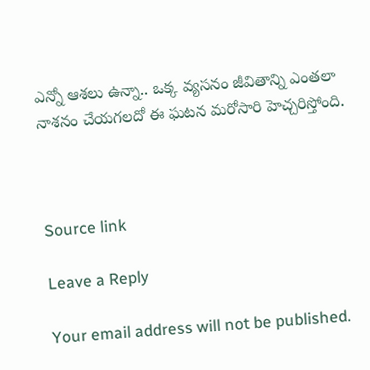ఎన్నో ఆశలు ఉన్నా.. ఒక్క వ్యసనం జీవితాన్ని ఎంతలా నాశనం చేయగలదో ఈ ఘటన మరోసారి హెచ్చరిస్తోంది.



Source link

Leave a Reply

Your email address will not be published.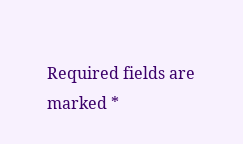Required fields are marked *